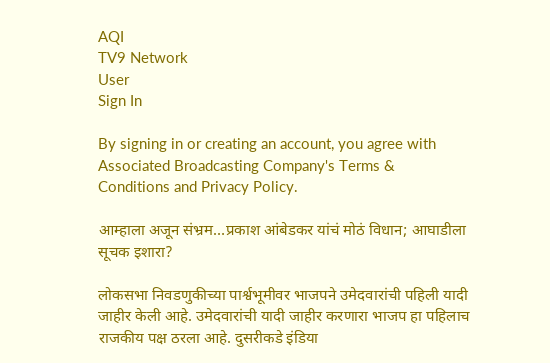AQI
TV9 Network
User
Sign In

By signing in or creating an account, you agree with Associated Broadcasting Company's Terms & Conditions and Privacy Policy.

आम्हाला अजून संभ्रम…प्रकाश आंबेडकर यांचं मोठं विधान; आघाडीला सूचक इशारा?

लोकसभा निवडणुकीच्या पार्श्वभूमीवर भाजपने उमेदवारांची पहिली यादी जाहीर केली आहे. उमेदवारांची यादी जाहीर करणारा भाजप हा पहिलाच राजकीय पक्ष ठरला आहे. दुसरीकडे इंडिया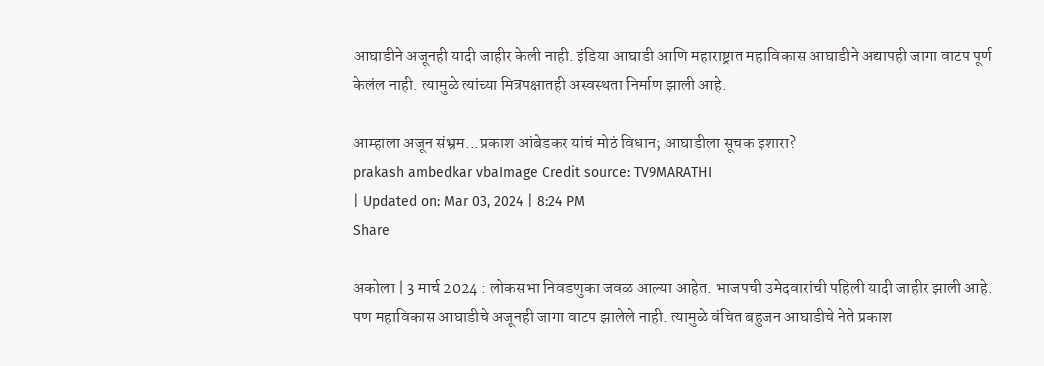आघाडीने अजूनही यादी जाहीर केली नाही. इंडिया आघाडी आणि महाराष्ट्रात महाविकास आघाडीने अद्यापही जागा वाटप पूर्ण केलंल नाही. त्यामुळे त्यांच्या मित्रपक्षातही अस्वस्थता निर्माण झाली आहे.

आम्हाला अजून संभ्रम...प्रकाश आंबेडकर यांचं मोठं विधान; आघाडीला सूचक इशारा?
prakash ambedkar vbaImage Credit source: TV9MARATHI
| Updated on: Mar 03, 2024 | 8:24 PM
Share

अकोला | 3 मार्च 2024 : लोकसभा निवडणुका जवळ आल्या आहेत. भाजपची उमेदवारांची पहिली यादी जाहीर झाली आहे. पण महाविकास आघाडीचे अजूनही जागा वाटप झालेले नाही. त्यामुळे वंचित बहुजन आघाडीचे नेते प्रकाश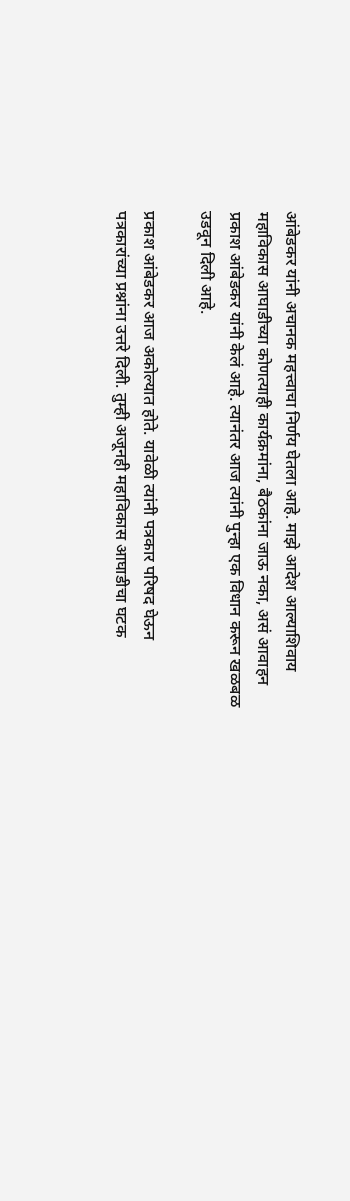आंबेडकर यांनी अचानक महत्त्वाचा निर्णय घेतला आहे. माझे आदेश आल्याशिवाय महाविकास आघाडीच्या कोणत्याही कार्यक्रमांना, बैठकांना जाऊ नका, असं आवाहन प्रकाश आंबेडकर यांनी केलं आहे. त्यानंतर आज त्यांनी पुन्हा एक विधान करून खळबळ उडवून दिली आहे.

प्रकाश आंबेडकर आज अकोल्यात होते. यावेळी त्यांनी पत्रकार परिषद घेऊन पत्रकारांच्या प्रश्नांना उत्तरे दिली. तुम्ही अजूनही महाविकास आघाडीचा घटक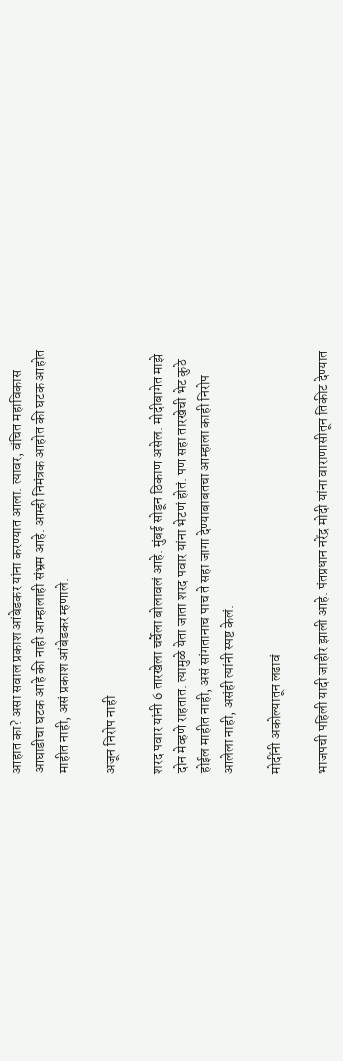आहात का? असा सवाल प्रकाश आंबेडकर यांना करण्यात आला. त्यावर, वंचित महाविकास आघाडीचा घटक आहे की नाही आम्हालाही संभ्रम आहे. आम्ही निमंत्रक आहोत की घटक आहोत माहीत नाही, असं प्रकाश आंबेडकर म्हणाले.

अजून निरोप नाही

शरद पवार यांनी 6 तारखेला चर्चेला बोलावलं आहे. मुंबई सोडून ठिकाण असेल. मोदीबागेत माझे दोन मेव्हणे राहतात. त्यामुळे येता जाता शरद पवार यांना भेटणं होतं. पण सहा तारखेची भेट कुठे होईल माहीत नाही, असं सांगतानाच पाच ते सहा जागा देण्याबाबतचा आम्हाला काही निरोप आलेला नाही, असंही त्यांनी स्पष्ट केलं.

मोदींनी अकोल्यातून लढावं

भाजपची पहिली यादी जाहीर झाली आहे. पंतप्रधान नरेंद्र मोदी यांना वाराणासीतून तिकीट देण्यात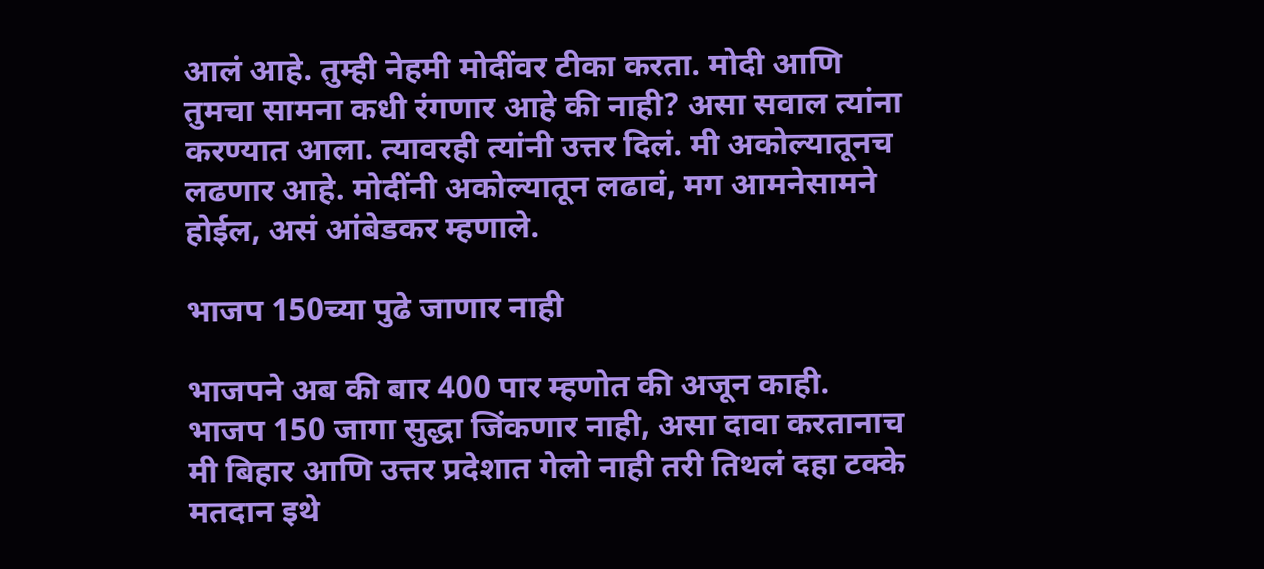आलं आहे. तुम्ही नेहमी मोदींवर टीका करता. मोदी आणि तुमचा सामना कधी रंगणार आहे की नाही? असा सवाल त्यांना करण्यात आला. त्यावरही त्यांनी उत्तर दिलं. मी अकोल्यातूनच लढणार आहे. मोदींनी अकोल्यातून लढावं, मग आमनेसामने होईल, असं आंबेडकर म्हणाले.

भाजप 150च्या पुढे जाणार नाही

भाजपने अब की बार 400 पार म्हणोत की अजून काही. भाजप 150 जागा सुद्धा जिंकणार नाही, असा दावा करतानाच मी बिहार आणि उत्तर प्रदेशात गेलो नाही तरी तिथलं दहा टक्के मतदान इथे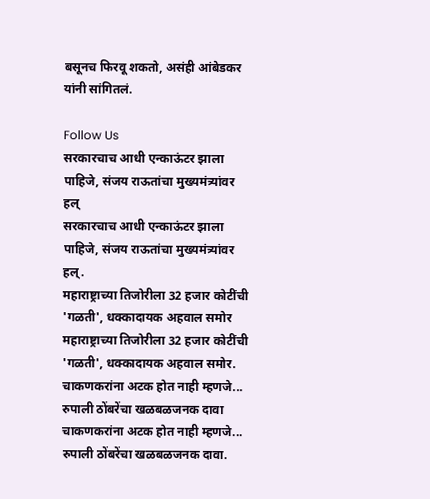बसूनच फिरवू शकतो, असंही आंबेडकर यांनी सांगितलं.

Follow Us
सरकारचाच आधी एन्काऊंटर झाला पाहिजे, संजय राऊतांचा मुख्यमंत्र्यांवर हल्
सरकारचाच आधी एन्काऊंटर झाला पाहिजे, संजय राऊतांचा मुख्यमंत्र्यांवर हल्.
महाराष्ट्राच्या तिजोरीला 32 हजार कोटींची 'गळती', धक्कादायक अहवाल समोर
महाराष्ट्राच्या तिजोरीला 32 हजार कोटींची 'गळती', धक्कादायक अहवाल समोर.
चाकणकरांना अटक होत नाही म्हणजे... रुपाली ठोंबरेंचा खळबळजनक दावा
चाकणकरांना अटक होत नाही म्हणजे... रुपाली ठोंबरेंचा खळबळजनक दावा.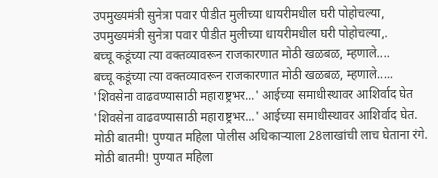उपमुख्यमंत्री सुनेत्रा पवार पीडीत मुलीच्या धायरीमधील घरी पोहोचल्या,
उपमुख्यमंत्री सुनेत्रा पवार पीडीत मुलीच्या धायरीमधील घरी पोहोचल्या,.
बच्चू कडूंच्या त्या वक्तव्यावरून राजकारणात मोठी खळबळ, म्हणाले....
बच्चू कडूंच्या त्या वक्तव्यावरून राजकारणात मोठी खळबळ, म्हणाले.....
'शिवसेना वाढवण्यासाठी महाराष्ट्रभर...' आईच्या समाधीस्थावर आशिर्वाद घेत
'शिवसेना वाढवण्यासाठी महाराष्ट्रभर...' आईच्या समाधीस्थावर आशिर्वाद घेत.
मोठी बातमी! पुण्यात महिला पोलीस अधिकाऱ्याला 28लाखांची लाच घेताना रंगे.
मोठी बातमी! पुण्यात महिला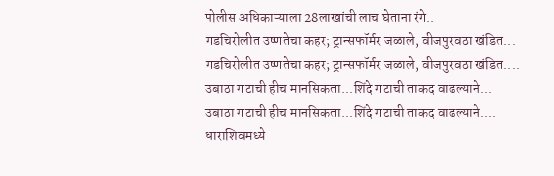पोलीस अधिकाऱ्याला 28लाखांची लाच घेताना रंगे..
गडचिरोलीत उष्णतेचा कहर; ट्रान्सफॉर्मर जळाले, वीजपुरवठा खंडित...
गडचिरोलीत उष्णतेचा कहर; ट्रान्सफॉर्मर जळाले, वीजपुरवठा खंडित....
उबाठा गटाची हीच मानसिकता...शिंदे गटाची ताकद वाढल्याने...
उबाठा गटाची हीच मानसिकता...शिंदे गटाची ताकद वाढल्याने....
धाराशिवमध्ये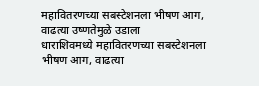महावितरणच्या सबस्टेशनला भीषण आग, वाढत्या उष्णतेमुळे उडाला
धाराशिवमध्ये महावितरणच्या सबस्टेशनला भीषण आग, वाढत्या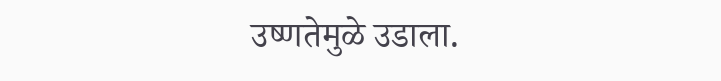उष्णतेमुळे उडाला.